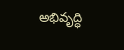అభివృద్ధి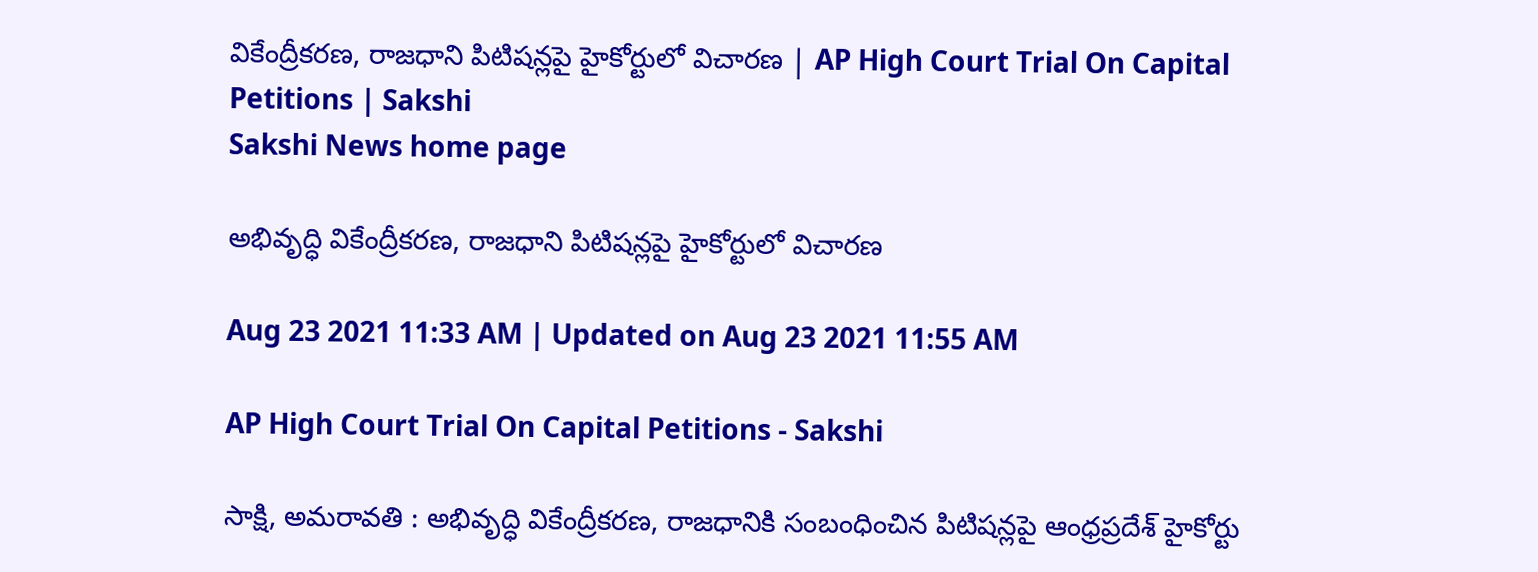వికేంద్రీకరణ, రాజధాని పిటిషన్లపై హైకోర్టులో విచారణ | AP High Court Trial On Capital Petitions | Sakshi
Sakshi News home page

అభివృద్ధి వికేంద్రీకరణ, రాజధాని పిటిషన్లపై హైకోర్టులో విచారణ

Aug 23 2021 11:33 AM | Updated on Aug 23 2021 11:55 AM

AP High Court Trial On Capital Petitions - Sakshi

సాక్షి, అమరావతి : అభివృద్ధి వికేంద్రీకరణ, రాజధానికి సంబంధించిన పిటిషన్లపై ఆంధ్రప్రదేశ్‌ హైకోర్టు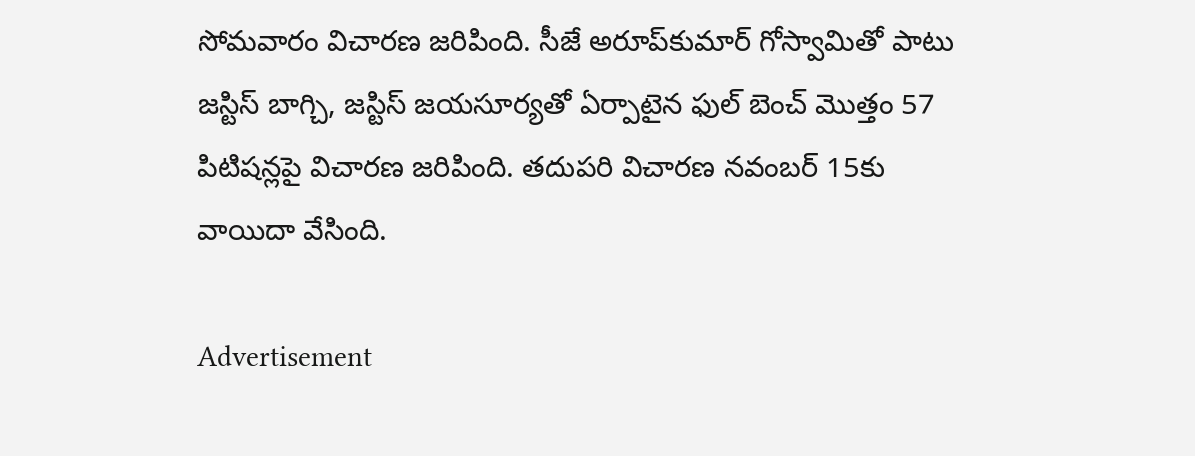సోమవారం విచారణ జరిపింది. సీజే అరూప్‌కుమార్ గోస్వామితో పాటు జస్టిస్ బాగ్చి, జస్టిస్ జయసూర్యతో ఏర్పాటైన ఫుల్ బెంచ్ మొత్తం 57 పిటిషన్లపై విచారణ జరిపింది. తదుపరి విచారణ నవంబర్ 15కు వాయిదా వేసింది.

Advertisement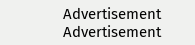Advertisement
Advertisement